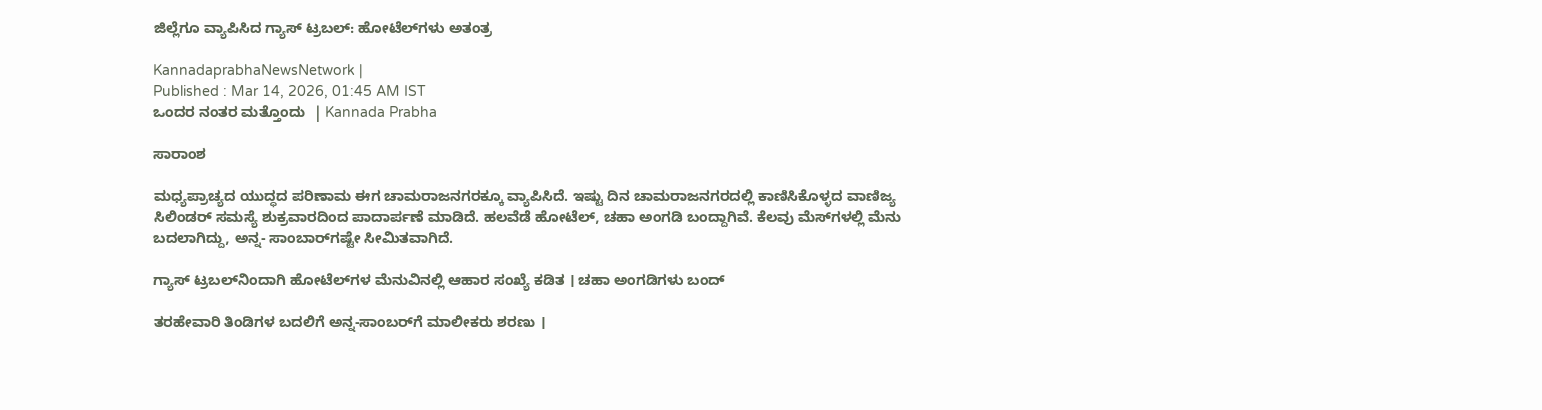ಜಿಲ್ಲೆಗೂ ವ್ಯಾಪಿಸಿದ ಗ್ಯಾಸ್‌ ಟ್ರಬಲ್‌: ಹೋಟೆಲ್‌ಗಳು ಅತಂತ್ರ

KannadaprabhaNewsNetwork |
Published : Mar 14, 2026, 01:45 AM IST
ಒಂದರ ನಂತರ ಮತ್ತೊಂದು  | Kannada Prabha

ಸಾರಾಂಶ

ಮಧ್ಯಪ್ರಾಚ್ಯದ ಯುದ್ಧದ ಪರಿಣಾಮ ಈಗ ಚಾಮರಾಜನಗರಕ್ಕೂ ವ್ಯಾಪಿಸಿದೆ‌. ಇಷ್ಟು ದಿನ ಚಾಮರಾಜನಗರದಲ್ಲಿ ಕಾಣಿಸಿಕೊಳ್ಳದ ವಾಣಿಜ್ಯ ಸಿಲಿಂಡರ್‌ ಸಮಸ್ಯೆ ಶುಕ್ರವಾರದಿಂದ ಪಾದಾರ್ಪಣೆ ಮಾಡಿದೆ. ಹಲವೆಡೆ ಹೋಟೆಲ್, ಚಹಾ ಅಂಗಡಿ ಬಂದ್ದಾಗಿವೆ. ಕೆಲವು ಮೆಸ್‌ಗಳಲ್ಲಿ ಮೆನು ಬದಲಾಗಿದ್ದು, ಅನ್ನ- ಸಾಂಬಾರ್‌ಗಷ್ಟೇ ಸೀಮಿತವಾಗಿದೆ.

ಗ್ಯಾಸ್ ಟ್ರಬಲ್‌ನಿಂದಾಗಿ ಹೋಟೆಲ್‌ಗಳ ಮೆನುವಿನಲ್ಲಿ ಆಹಾರ ಸಂಖ್ಯೆ ಕಡಿತ । ಚಹಾ ಅಂಗಡಿಗಳು ಬಂದ್‌

ತರಹೇವಾರಿ ತಿಂಡಿಗಳ ಬದಲಿಗೆ ಅನ್ನ-ಸಾಂಬರ್‌ಗೆ ಮಾಲೀಕರು ಶರಣು ।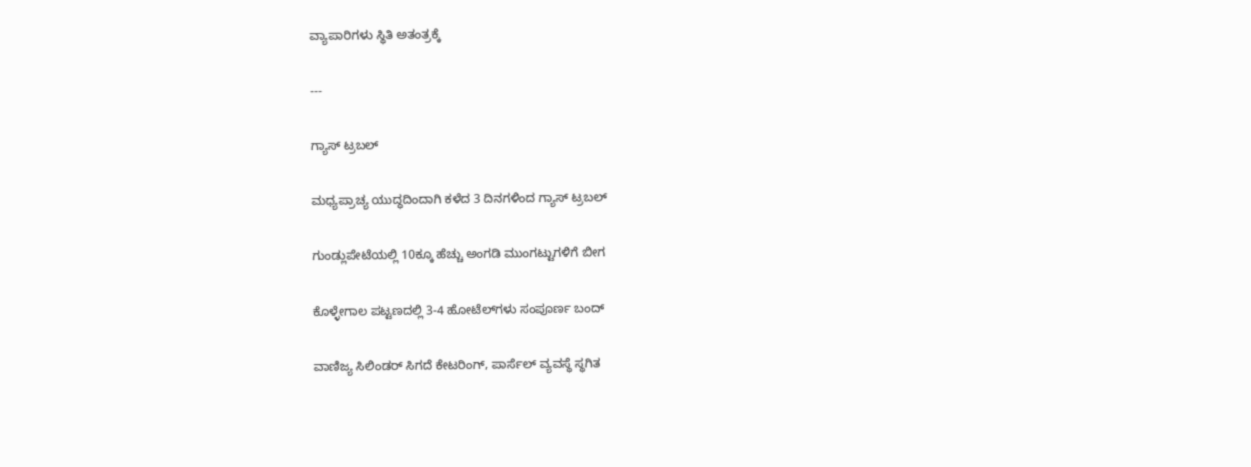ವ್ಯಾಪಾರಿಗಳು ಸ್ಥಿತಿ ಅತಂತ್ರಕ್ಕೆ

---

ಗ್ಯಾಸ್‌ ಟ್ರಬಲ್‌

ಮಧ್ಯಪ್ರಾಚ್ಯ ಯುದ್ಧದಿಂದಾಗಿ ಕಳೆದ 3 ದಿನಗಳಿಂದ ಗ್ಯಾಸ್‌ ಟ್ರಬಲ್‌

ಗುಂಡ್ಲುಪೇಟೆಯಲ್ಲಿ 10ಕ್ಕೂ ಹೆಚ್ಚು ಅಂಗಡಿ ಮುಂಗಟ್ಟುಗಳಿಗೆ ಬೀಗ

ಕೊಳ್ಳೇಗಾಲ ಪಟ್ಟಣದಲ್ಲಿ 3-4 ಹೋಟೆಲ್‌ಗಳು ಸಂಪೂರ್ಣ ಬಂದ್‌

ವಾಣಿಜ್ಯ ಸಿಲಿಂಡರ್‌ ಸಿಗದೆ ಕೇಟರಿಂಗ್‌, ಪಾರ್ಸೆಲ್‌ ವ್ಯವಸ್ಥೆ ಸ್ಥಗಿತ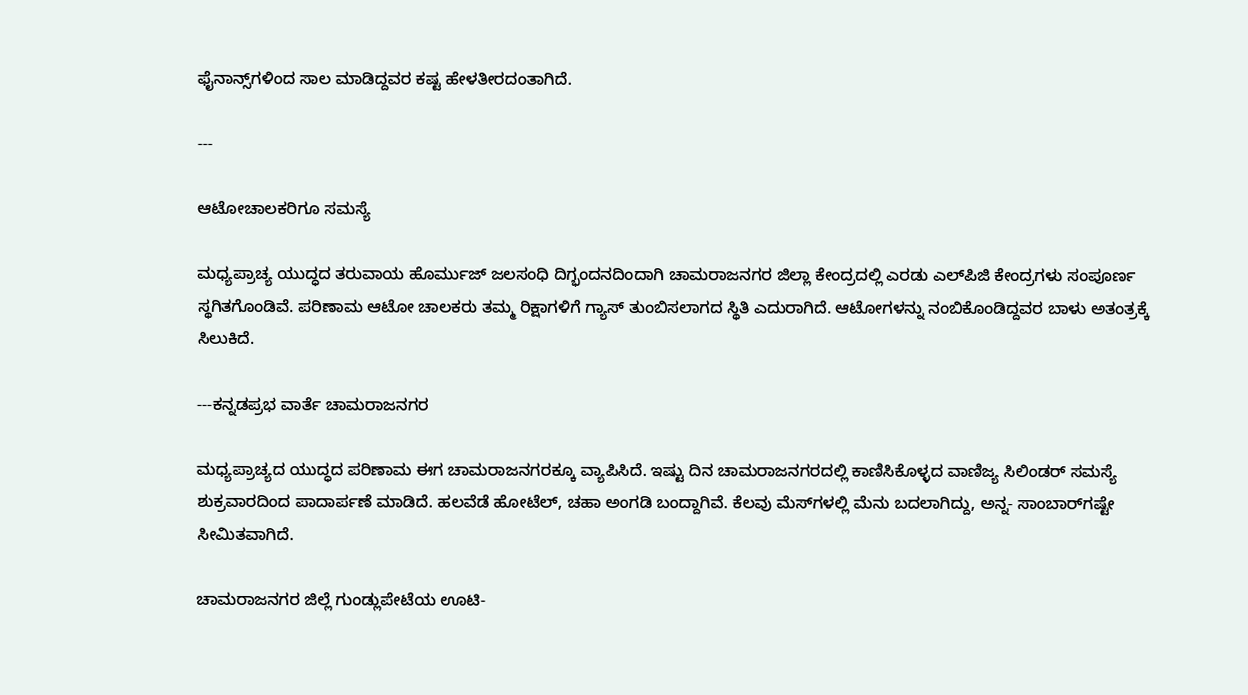ಫೈನಾನ್ಸ್‌ಗಳಿಂದ ಸಾಲ ಮಾಡಿದ್ದವರ ಕಷ್ಟ ಹೇಳತೀರದಂತಾಗಿದೆ.

---

ಆಟೋಚಾಲಕರಿಗೂ ಸಮಸ್ಯೆ

ಮಧ್ಯಪ್ರಾಚ್ಯ ಯುದ್ಧದ ತರುವಾಯ ಹೊರ್ಮುಜ್‌ ಜಲಸಂಧಿ ದಿಗ್ಭಂದನದಿಂದಾಗಿ ಚಾಮರಾಜನಗರ ಜಿಲ್ಲಾ ಕೇಂದ್ರದಲ್ಲಿ ಎರಡು ಎಲ್‌ಪಿಜಿ ಕೇಂದ್ರಗಳು ಸಂಪೂರ್ಣ ಸ್ಥಗಿತಗೊಂಡಿವೆ. ಪರಿಣಾಮ ಆಟೋ ಚಾಲಕರು ತಮ್ಮ ರಿಕ್ಷಾಗಳಿಗೆ ಗ್ಯಾಸ್‌ ತುಂಬಿಸಲಾಗದ ಸ್ಥಿತಿ ಎದುರಾಗಿದೆ. ಆಟೋಗಳನ್ನು ನಂಬಿಕೊಂಡಿದ್ದವರ ಬಾಳು ಅತಂತ್ರಕ್ಕೆ ಸಿಲುಕಿದೆ.

---ಕನ್ನಡಪ್ರಭ ವಾರ್ತೆ ಚಾಮರಾಜನಗರ

ಮಧ್ಯಪ್ರಾಚ್ಯದ ಯುದ್ಧದ ಪರಿಣಾಮ ಈಗ ಚಾಮರಾಜನಗರಕ್ಕೂ ವ್ಯಾಪಿಸಿದೆ‌. ಇಷ್ಟು ದಿನ ಚಾಮರಾಜನಗರದಲ್ಲಿ ಕಾಣಿಸಿಕೊಳ್ಳದ ವಾಣಿಜ್ಯ ಸಿಲಿಂಡರ್‌ ಸಮಸ್ಯೆ ಶುಕ್ರವಾರದಿಂದ ಪಾದಾರ್ಪಣೆ ಮಾಡಿದೆ. ಹಲವೆಡೆ ಹೋಟೆಲ್, ಚಹಾ ಅಂಗಡಿ ಬಂದ್ದಾಗಿವೆ. ಕೆಲವು ಮೆಸ್‌ಗಳಲ್ಲಿ ಮೆನು ಬದಲಾಗಿದ್ದು, ಅನ್ನ- ಸಾಂಬಾರ್‌ಗಷ್ಟೇ ಸೀಮಿತವಾಗಿದೆ.

ಚಾಮರಾಜನಗರ ಜಿಲ್ಲೆ ಗುಂಡ್ಲುಪೇಟೆಯ ಊಟಿ-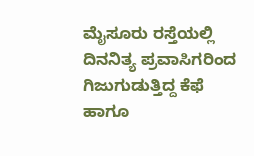ಮೈಸೂರು ರಸ್ತೆಯಲ್ಲಿ ದಿನನಿತ್ಯ ಪ್ರವಾಸಿಗರಿಂದ ಗಿಜುಗುಡುತ್ತಿದ್ದ ಕೆಫೆ ಹಾಗೂ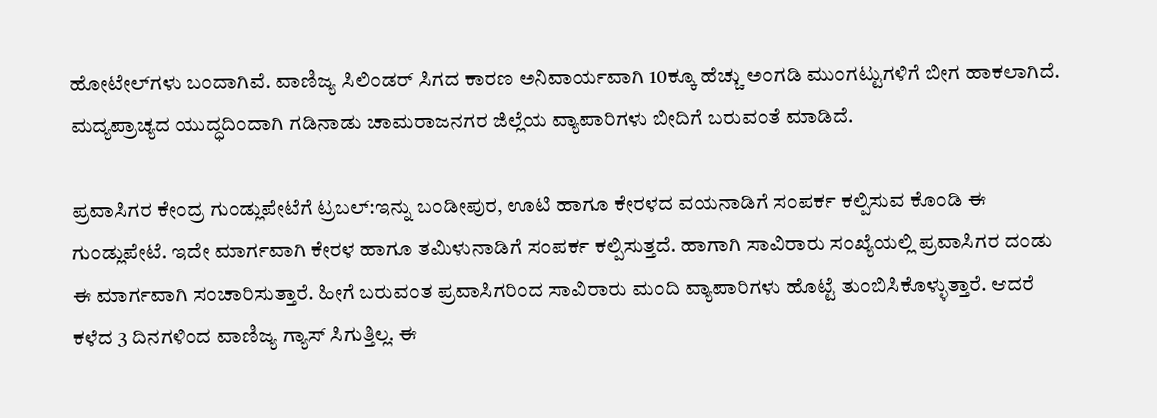ಹೋಟೇಲ್‌ಗಳು ಬಂದಾಗಿವೆ. ವಾಣಿಜ್ಯ ಸಿಲಿಂಡರ್‌ ಸಿಗದ ಕಾರಣ ಅನಿವಾರ್ಯವಾಗಿ 10ಕ್ಕೂ ಹೆಚ್ಚು ಅಂಗಡಿ ಮುಂಗಟ್ಟುಗಳಿಗೆ ಬೀಗ ಹಾಕಲಾಗಿದೆ. ಮದ್ಯಪ್ರಾಚ್ಯದ ಯುದ್ಧದಿಂದಾಗಿ ಗಡಿನಾಡು ಚಾಮರಾಜನಗರ ಜಿಲ್ಲೆಯ ವ್ಯಾಪಾರಿಗಳು ಬೀದಿಗೆ ಬರುವಂತೆ ಮಾಡಿದೆ.

ಪ್ರವಾಸಿಗರ ಕೇಂದ್ರ ಗುಂಡ್ಲುಪೇಟೆಗೆ ಟ್ರಬಲ್‌:ಇನ್ನು ಬಂಡೀಪುರ, ಊಟಿ ಹಾಗೂ ಕೇರಳದ ವಯನಾಡಿಗೆ ಸಂಪರ್ಕ ಕಲ್ಪಿಸುವ ಕೊಂಡಿ ಈ ಗುಂಡ್ಲುಪೇಟೆ. ಇದೇ ಮಾರ್ಗವಾಗಿ ಕೇರಳ ಹಾಗೂ ತಮಿಳುನಾಡಿಗೆ ಸಂಪರ್ಕ ಕಲ್ಪಿಸುತ್ತದೆ. ಹಾಗಾಗಿ ಸಾವಿರಾರು ಸಂಖ್ಯೆಯಲ್ಲಿ ಪ್ರವಾಸಿಗರ ದಂಡು ಈ ಮಾರ್ಗವಾಗಿ ಸಂಚಾರಿಸುತ್ತಾರೆ. ಹೀಗೆ ಬರುವಂತ ಪ್ರವಾಸಿಗರಿಂದ ಸಾವಿರಾರು ಮಂದಿ ವ್ಯಾಪಾರಿಗಳು ಹೊಟ್ಟೆ ತುಂಬಿಸಿಕೊಳ್ಳುತ್ತಾರೆ. ಆದರೆ ಕಳೆದ 3 ದಿನಗಳಿಂದ ವಾಣಿಜ್ಯ ಗ್ಯಾಸ್‌ ಸಿಗುತ್ತಿಲ್ಲ. ಈ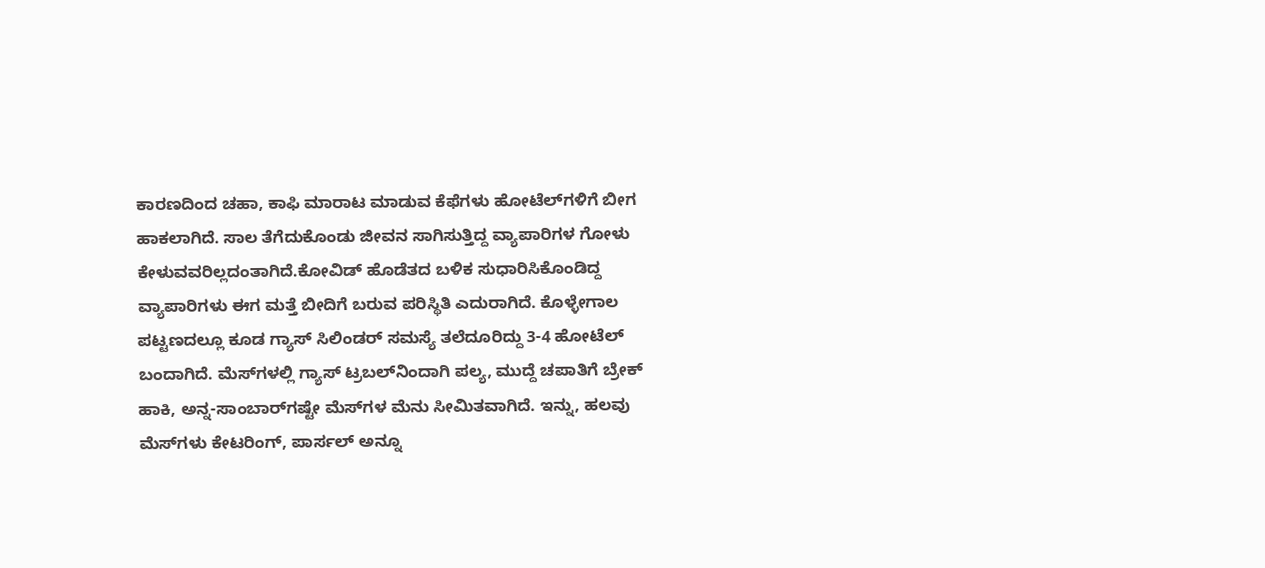ಕಾರಣದಿಂದ ಚಹಾ, ಕಾಫಿ ಮಾರಾಟ ಮಾಡುವ ಕೆಫೆಗಳು ಹೋಟೆಲ್‌ಗಳಿಗೆ ಬೀಗ ಹಾಕಲಾಗಿದೆ. ಸಾಲ ತೆಗೆದುಕೊಂಡು ಜೀವನ ಸಾಗಿಸುತ್ತಿದ್ದ ವ್ಯಾಪಾರಿಗಳ ಗೋಳು ಕೇಳುವವರಿಲ್ಲದಂತಾಗಿದೆ.ಕೋವಿಡ್ ಹೊಡೆತದ ಬಳಿಕ ಸುಧಾರಿಸಿಕೊಂಡಿದ್ದ ವ್ಯಾಪಾರಿಗಳು ಈಗ ಮತ್ತೆ ಬೀದಿಗೆ ಬರುವ ಪರಿಸ್ಥಿತಿ ಎದುರಾಗಿದೆ. ಕೊಳ್ಳೇಗಾಲ ಪಟ್ಟಣದಲ್ಲೂ ಕೂಡ ಗ್ಯಾಸ್ ಸಿಲಿಂಡರ್‌ ಸಮಸ್ಯೆ ತಲೆದೂರಿದ್ದು 3-4 ಹೋಟೆಲ್ ಬಂದಾಗಿದೆ. ಮೆಸ್‌ಗಳಲ್ಲಿ ಗ್ಯಾಸ್‌ ಟ್ರಬಲ್‌ನಿಂದಾಗಿ ಪಲ್ಯ, ಮುದ್ದೆ ಚಪಾತಿಗೆ ಬ್ರೇಕ್ ಹಾಕಿ, ಅನ್ನ-ಸಾಂಬಾರ್‌ಗಷ್ಟೇ ಮೆಸ್‌ಗಳ ಮೆನು ಸೀಮಿತವಾಗಿದೆ. ಇನ್ನು, ಹಲವು ಮೆಸ್‌ಗಳು ಕೇಟರಿಂಗ್, ಪಾರ್ಸಲ್‌ ಅನ್ನೂ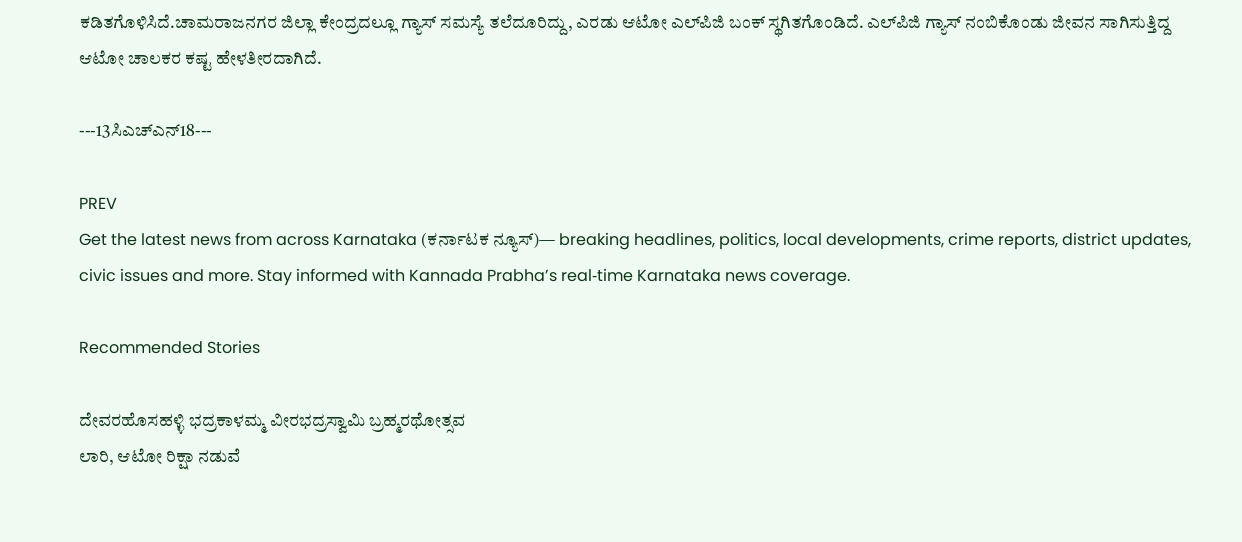ಕಡಿತಗೊಳಿಸಿದೆ.ಚಾಮರಾಜನಗರ ಜಿಲ್ಲಾ ಕೇಂದ್ರದಲ್ಲೂ ಗ್ಯಾಸ್‌ ಸಮಸ್ಯೆ ತಲೆದೂರಿದ್ದು, ಎರಡು ಆಟೋ ಎಲ್‌ಪಿಜಿ ಬಂಕ್‌ ಸ್ಥಗಿತಗೊಂಡಿದೆ. ಎಲ್‌ಪಿಜಿ ಗ್ಯಾಸ್ ನಂಬಿಕೊಂಡು ಜೀವನ ಸಾಗಿಸುತ್ತಿದ್ದ ಆಟೋ ಚಾಲಕರ ಕಷ್ಟ ಹೇಳತೀರದಾಗಿದೆ.

---13ಸಿಎಚ್ಎನ್‌18---

PREV
Get the latest news from across Karnataka (ಕರ್ನಾಟಕ ನ್ಯೂಸ್)— breaking headlines, politics, local developments, crime reports, district updates, civic issues and more. Stay informed with Kannada Prabha’s real‑time Karnataka news coverage.

Recommended Stories

ದೇವರಹೊಸಹಳ್ಳಿ ಭದ್ರಕಾಳಮ್ಮ ವೀರಭದ್ರಸ್ವಾಮಿ ಬ್ರಹ್ಮರಥೋತ್ಸವ
ಲಾರಿ, ಆಟೋ ರಿಕ್ಷಾ ನಡುವೆ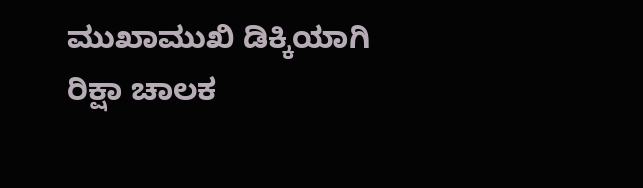ಮುಖಾಮುಖಿ ಡಿಕ್ಕಿಯಾಗಿ ರಿಕ್ಷಾ ಚಾಲಕ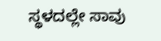ಸ್ಥಳದಲ್ಲೇ ಸಾವು